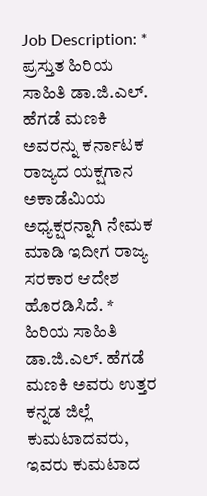Job Description: * ಪ್ರಸ್ತುತ ಹಿರಿಯ ಸಾಹಿತಿ ಡಾ.ಜಿ.ಎಲ್. ಹೆಗಡೆ ಮಣಕಿ ಅವರನ್ನು ಕರ್ನಾಟಕ ರಾಜ್ಯದ ಯಕ್ಷಗಾನ ಅಕಾಡೆಮಿಯ ಅಧ್ಯಕ್ಷರನ್ನಾಗಿ ನೇಮಕ ಮಾಡಿ ಇದೀಗ ರಾಜ್ಯ ಸರಕಾರ ಆದೇಶ ಹೊರಡಿಸಿದೆ. * ಹಿರಿಯ ಸಾಹಿತಿ ಡಾ.ಜಿ.ಎಲ್. ಹೆಗಡೆ ಮಣಕಿ ಅವರು ಉತ್ತರ ಕನ್ನಡ ಜಿಲ್ಲೆ ಕುಮಟಾದವರು, ಇವರು ಕುಮಟಾದ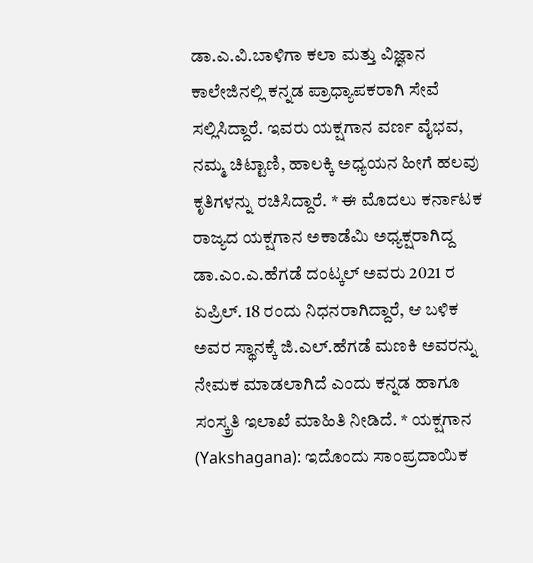ಡಾ.ಎ.ವಿ.ಬಾಳಿಗಾ ಕಲಾ ಮತ್ತು ವಿಜ್ಞಾನ ಕಾಲೇಜಿನಲ್ಲಿ ಕನ್ನಡ ಪ್ರಾಧ್ಯಾಪಕರಾಗಿ ಸೇವೆ ಸಲ್ಲಿಸಿದ್ದಾರೆ. ಇವರು ಯಕ್ಷಗಾನ ವರ್ಣ ವೈಭವ, ನಮ್ಮ ಚಿಟ್ಟಾಣಿ, ಹಾಲಕ್ಕಿ ಅಧ್ಯಯನ ಹೀಗೆ ಹಲವು ಕೃತಿಗಳನ್ನು ರಚಿಸಿದ್ದಾರೆ. * ಈ ಮೊದಲು ಕರ್ನಾಟಕ ರಾಜ್ಯದ ಯಕ್ಷಗಾನ ಅಕಾಡೆಮಿ ಅಧ್ಯಕ್ಷರಾಗಿದ್ದ ಡಾ.ಎಂ.ಎ.ಹೆಗಡೆ ದಂಟ್ಕಲ್ ಅವರು 2021 ರ ಏಪ್ರಿಲ್. 18 ರಂದು ನಿಧನರಾಗಿದ್ದಾರೆ, ಆ ಬಳಿಕ ಅವರ ಸ್ಥಾನಕ್ಕೆ ಜಿ.ಎಲ್.ಹೆಗಡೆ ಮಣಕಿ ಅವರನ್ನು ನೇಮಕ ಮಾಡಲಾಗಿದೆ ಎಂದು ಕನ್ನಡ ಹಾಗೂ ಸಂಸ್ಕ್ರತಿ ಇಲಾಖೆ ಮಾಹಿತಿ ನೀಡಿದೆ. * ಯಕ್ಷಗಾನ (Yakshagana): ಇದೊಂದು ಸಾಂಪ್ರದಾಯಿಕ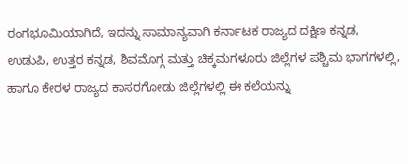ರಂಗಭೂಮಿಯಾಗಿದೆ, ಇದನ್ನು ಸಾಮಾನ್ಯವಾಗಿ ಕರ್ನಾಟಕ ರಾಜ್ಯದ ದಕ್ಷಿಣ ಕನ್ನಡ, ಉಡುಪಿ, ಉತ್ತರ ಕನ್ನಡ, ಶಿವಮೊಗ್ಗ ಮತ್ತು ಚಿಕ್ಕಮಗಳೂರು ಜಿಲ್ಲೆಗಳ ಪಶ್ಚಿಮ ಭಾಗಗಳಲ್ಲಿ, ಹಾಗೂ ಕೇರಳ ರಾಜ್ಯದ ಕಾಸರಗೋಡು ಜಿಲ್ಲೆಗಳಲ್ಲಿ ಈ ಕಲೆಯನ್ನು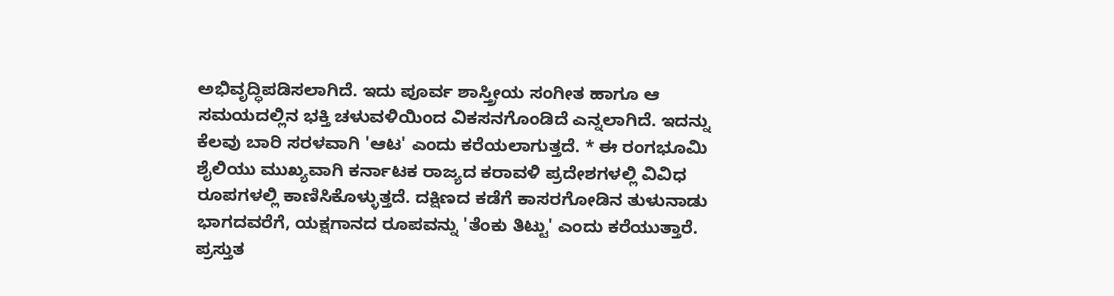ಅಭಿವೃದ್ಧಿಪಡಿಸಲಾಗಿದೆ. ಇದು ಪೂರ್ವ ಶಾಸ್ತ್ರೀಯ ಸಂಗೀತ ಹಾಗೂ ಆ ಸಮಯದಲ್ಲಿನ ಭಕ್ತಿ ಚಳುವಳಿಯಿಂದ ವಿಕಸನಗೊಂಡಿದೆ ಎನ್ನಲಾಗಿದೆ. ಇದನ್ನು ಕೆಲವು ಬಾರಿ ಸರಳವಾಗಿ 'ಆಟ' ಎಂದು ಕರೆಯಲಾಗುತ್ತದೆ. * ಈ ರಂಗಭೂಮಿ ಶೈಲಿಯು ಮುಖ್ಯವಾಗಿ ಕರ್ನಾಟಕ ರಾಜ್ಯದ ಕರಾವಳಿ ಪ್ರದೇಶಗಳಲ್ಲಿ ವಿವಿಧ ರೂಪಗಳಲ್ಲಿ ಕಾಣಿಸಿಕೊಳ್ಳುತ್ತದೆ. ದಕ್ಷಿಣದ ಕಡೆಗೆ ಕಾಸರಗೋಡಿನ ತುಳುನಾಡು ಭಾಗದವರೆಗೆ, ಯಕ್ಷಗಾನದ ರೂಪವನ್ನು 'ತೆಂಕು ತಿಟ್ಟು' ಎಂದು ಕರೆಯುತ್ತಾರೆ. ಪ್ರಸ್ತುತ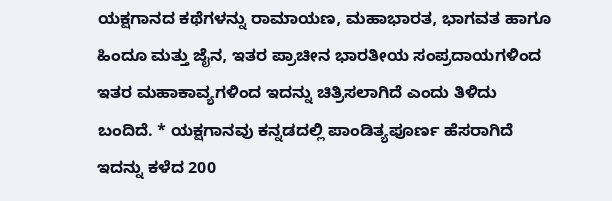ಯಕ್ಷಗಾನದ ಕಥೆಗಳನ್ನು ರಾಮಾಯಣ, ಮಹಾಭಾರತ, ಭಾಗವತ ಹಾಗೂ ಹಿಂದೂ ಮತ್ತು ಜೈನ, ಇತರ ಪ್ರಾಚೀನ ಭಾರತೀಯ ಸಂಪ್ರದಾಯಗಳಿಂದ ಇತರ ಮಹಾಕಾವ್ಯಗಳಿಂದ ಇದನ್ನು ಚಿತ್ರಿಸಲಾಗಿದೆ ಎಂದು ತಿಳಿದು ಬಂದಿದೆ. * ಯಕ್ಷಗಾನವು ಕನ್ನಡದಲ್ಲಿ ಪಾಂಡಿತ್ಯಪೂರ್ಣ ಹೆಸರಾಗಿದೆ ಇದನ್ನು ಕಳೆದ 200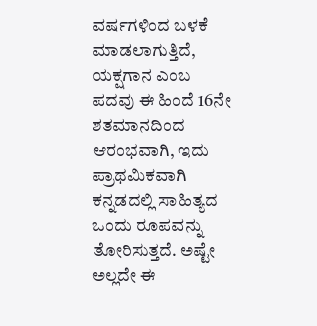ವರ್ಷಗಳಿಂದ ಬಳಕೆ ಮಾಡಲಾಗುತ್ತಿದೆ, ಯಕ್ಷಗಾನ ಎಂಬ ಪದವು ಈ ಹಿಂದೆ 16ನೇ ಶತಮಾನದಿಂದ ಆರಂಭವಾಗಿ, ಇದು ಪ್ರಾಥಮಿಕವಾಗಿ ಕನ್ನಡದಲ್ಲಿ ಸಾಹಿತ್ಯದ ಒಂದು ರೂಪವನ್ನು ತೋರಿಸುತ್ತದೆ. ಅಷ್ಟೇ ಅಲ್ಲದೇ ಈ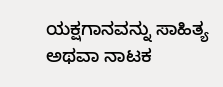ಯಕ್ಷಗಾನವನ್ನು ಸಾಹಿತ್ಯ ಅಥವಾ ನಾಟಕ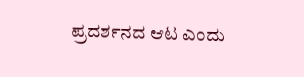ಪ್ರದರ್ಶನದ ಆಟ ಎಂದು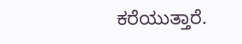ಕರೆಯುತ್ತಾರೆ.